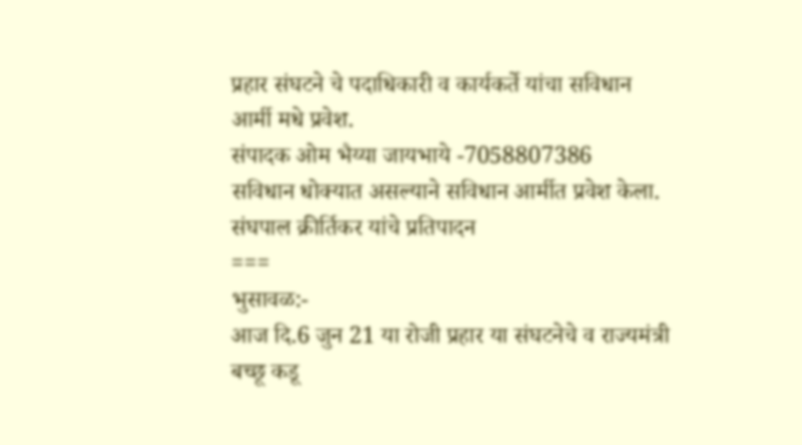प्रहार संघटने चे पदाधिकारी व कार्यकर्ते यांचा सविधान आर्मी मधे प्रवेश.
संपादक ओम भैय्या जायभाये -7058807386
सविधान धोक्यात असल्याने सविधान आर्मीत प्रवेश केला.
संघपाल क्रीर्तिकर यांचे प्रतिपादन
===
भुसावळ:-
आज दि.6 जुन 21 या रोजी प्रहार या संघटनेचे व राज्यमंत्री बच्छू कडू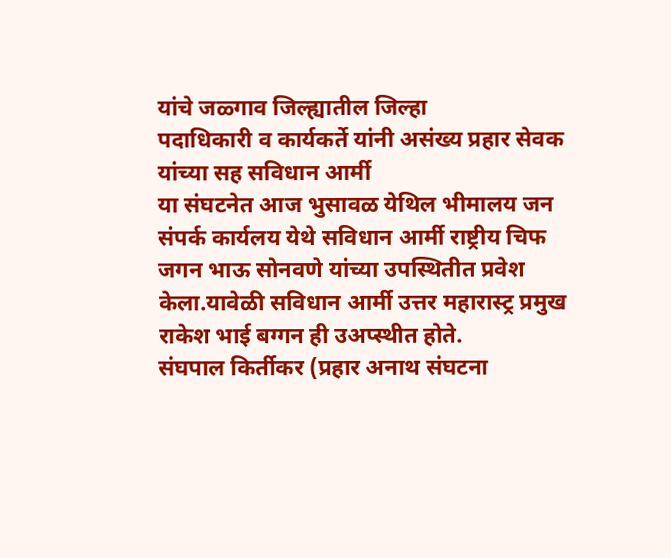यांचे जळ्गाव जिल्ह्यातील जिल्हा
पदाधिकारी व कार्यकर्ते यांनी असंख्य प्रहार सेवक यांच्या सह सविधान आर्मी
या संघटनेत आज भुसावळ येथिल भीमालय जन संपर्क कार्यलय येथे सविधान आर्मी राष्ट्रीय चिफ जगन भाऊ सोनवणे यांच्या उपस्थितीत प्रवेश केला.यावेळी सविधान आर्मी उत्तर महारास्ट्र प्रमुख राकेश भाई बग्गन ही उअप्स्थीत होते.
संघपाल किर्तीकर (प्रहार अनाथ संघटना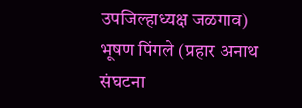उपजिल्हाध्यक्ष जळगाव)
भूषण पिंगले (प्रहार अनाथ संघटना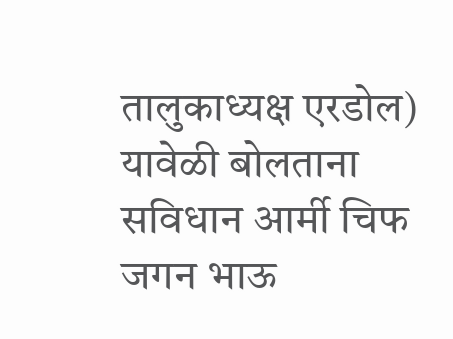तालुकाध्यक्ष एरडोल)
यावेळी बोलताना सविधान आर्मी चिफ जगन भाऊ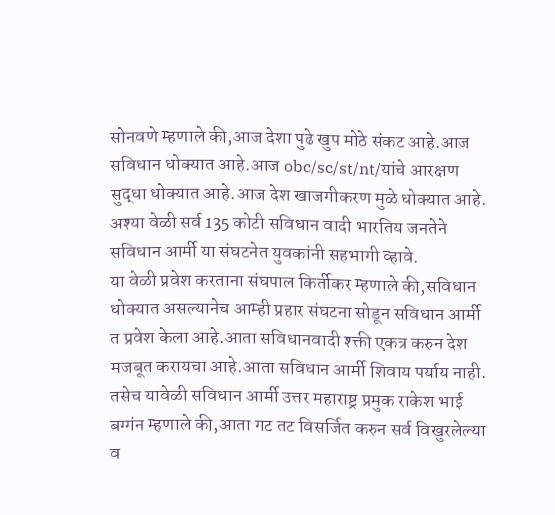सोनवणे म्हणाले की,आज देशा पुढे खुप मोठे संकट आहे.आज सविधान धोक्यात आहे.आज obc/sc/st/nt/यांचे आरक्षण सुद्धा धोक्यात आहे.आज देश खाजगीकरण मुळे धोक्यात आहे.
अश्या वेळी सर्व 135 कोटी सविधान वादी भारतिय जनतेने सविधान आर्मी या संघटनेत युवकांनी सहभागी व्हावे.
या वेळी प्रवेश करताना संघपाल किर्तीकर म्हणाले की,सविधान धोक्यात असल्यानेच आम्ही प्रहार संघटना सोडून सविधान आर्मी त प्रवेश केला आहे.आता सविधानवादी श्क्ती एकत्र करुन देश मजबूत करायचा आहे.आता सविधान आर्मी शिवाय पर्याय नाही.
तसेच यावेळी सविधान आर्मी उत्तर महाराष्ट्र प्रमुक राकेश भाई बग्गंन म्हणाले की,आता गट तट विसर्जित करुन सर्व विखुरलेल्या व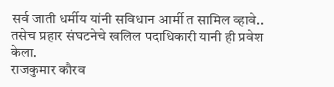सर्व जाती धर्मीय यांनी सविधान आर्मी त सामिल व्हावे..
तसेच प्रहार संघटनेचे खलिल पदाधिकारी यानी ही प्रवेश केला.
राजकुमार कौरव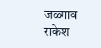जळ्गाव राकेश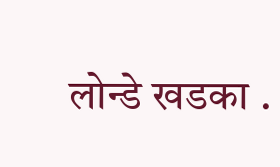लोन्डे खडका .